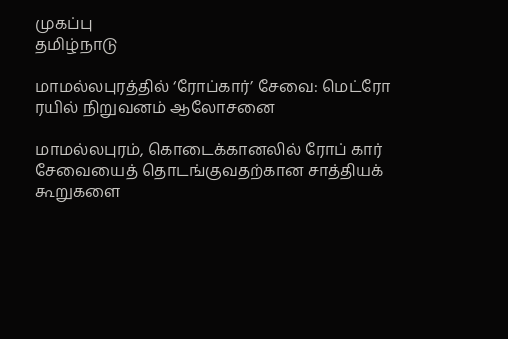முகப்பு
தமிழ்நாடு

மாமல்லபுரத்தில் ‘ரோப்கார்’ சேவை: மெட்ரோ ரயில் நிறுவனம் ஆலோசனை

மாமல்லபுரம், கொடைக்கானலில் ரோப் கார் சேவையைத் தொடங்குவதற்கான சாத்தியக் கூறுகளை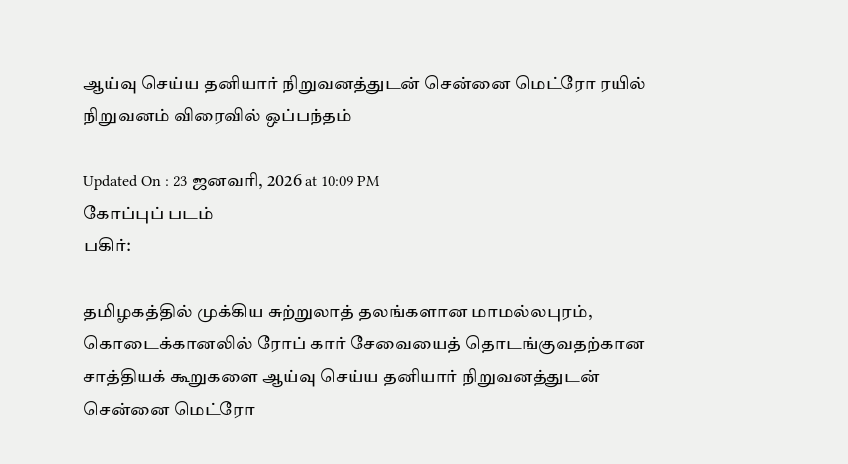ஆய்வு செய்ய தனியார் நிறுவனத்துடன் சென்னை மெட்ரோ ரயில் நிறுவனம் விரைவில் ஒப்பந்தம்

Updated On : 23 ஜனவரி, 2026 at 10:09 PM
கோப்புப் படம்
பகிர்:

தமிழகத்தில் முக்கிய சுற்றுலாத் தலங்களான மாமல்லபுரம், கொடைக்கானலில் ரோப் கார் சேவையைத் தொடங்குவதற்கான சாத்தியக் கூறுகளை ஆய்வு செய்ய தனியார் நிறுவனத்துடன் சென்னை மெட்ரோ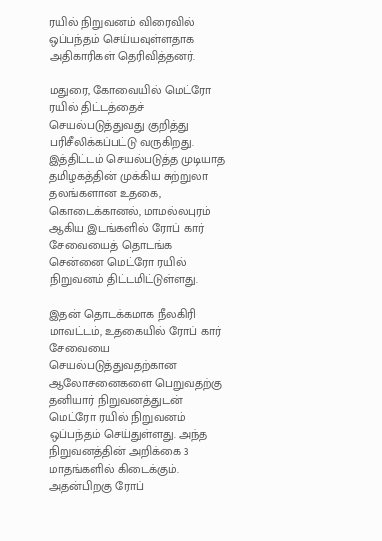ரயில் நிறுவனம் விரைவில் ஒப்பந்தம் செய்யவுள்ளதாக அதிகாரிகள் தெரிவித்தனர்.

மதுரை, கோவையில் மெட்ரோ ரயில் திட்டத்தைச் செயல்படுத்துவது குறித்து பரிசீலிக்கப்பட்டு வருகிறது. இத்திட்டம் செயல்படுத்த முடியாத தமிழகத்தின் முக்கிய சுற்றுலா தலங்களான உதகை, கொடைக்கானல், மாமல்லபுரம் ஆகிய இடங்களில் ரோப் கார் சேவையைத் தொடங்க சென்னை மெட்ரோ ரயில் நிறுவனம் திட்டமிட்டுள்ளது.

இதன் தொடக்கமாக நீலகிரி மாவட்டம், உதகையில் ரோப் கார் சேவையை செயல்படுத்துவதற்கான ஆலோசனைகளை பெறுவதற்கு தனியார் நிறுவனத்துடன் மெட்ரோ ரயில் நிறுவனம் ஒப்பந்தம் செய்துள்ளது. அந்த நிறுவனத்தின் அறிக்கை 3 மாதங்களில் கிடைக்கும். அதன்பிறகு ரோப்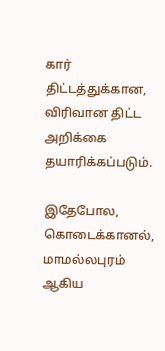கார் திட்டத்துக்கான, விரிவான திட்ட அறிக்கை தயாரிக்கப்படும்.

இதேபோல, கொடைக்கானல், மாமல்லபுரம் ஆகிய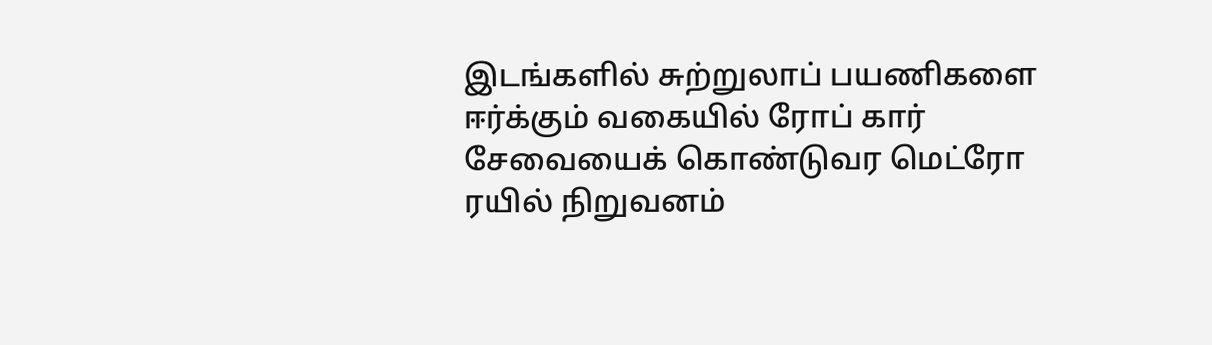இடங்களில் சுற்றுலாப் பயணிகளை ஈர்க்கும் வகையில் ரோப் கார் சேவையைக் கொண்டுவர மெட்ரோ ரயில் நிறுவனம்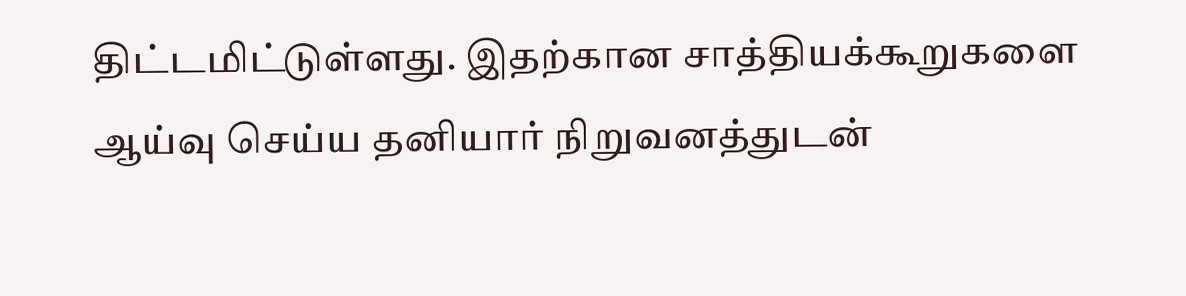திட்டமிட்டுள்ளது. இதற்கான சாத்தியக்கூறுகளை ஆய்வு செய்ய தனியார் நிறுவனத்துடன்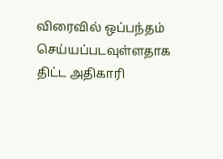விரைவில் ஒப்பந்தம் செய்யப்படவுள்ளதாக திட்ட அதிகாரி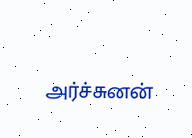அர்ச்சுனன்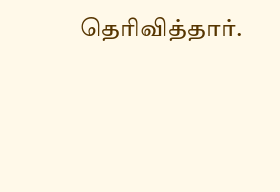தெரிவித்தார்.